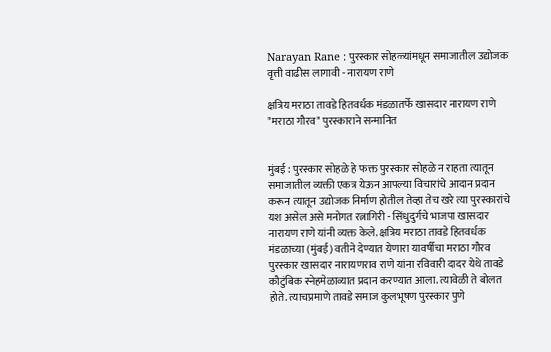Narayan Rane : पुरस्कार सोहळ्यांमधून समाजातील उद्योजक वृत्ती वाढीस लागावी - नारायण राणे

क्षत्रिय मराठा तावडे हितवर्धक मंडळातर्फे खासदार नारायण राणे "मराठा गौरव" पुरस्काराने सन्मानित


मुंबई : पुरस्कार सोहळे हे फक्त पुरस्कार सोहळे न राहता त्यातून समाजातील व्यक्ती एकत्र येऊन आपल्या विचारांचे आदान प्रदान करून त्यातून उद्योजक निर्माण होतील तेव्हा तेच खरे त्या पुरस्कारांचे यश असेल असे मनोगत रत्नागिरी - सिंधुदुर्गचे भाजपा खासदार नारायण राणे यांनी व्यक्त केले. क्षत्रिय मराठा तावडे हितवर्धक मंडळाच्या (मुंबई) वतीने देण्यात येणारा यावर्षीचा मराठा गौरव पुरस्कार खासदार नारायणराव राणे यांना रविवारी दादर येथे तावडे कौटुंबिक स्नेहमेळाव्यात प्रदान करण्यात आला. त्यावेळी ते बोलत होते. त्याचप्रमाणे तावडे समाज कुलभूषण पुरस्कार पुणे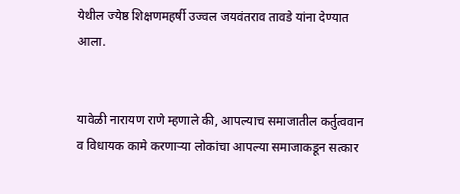येथील ज्येष्ठ शिक्षणमहर्षी उज्वल जयवंतराव तावडे यांना देण्यात आला.


यावेळी नारायण राणे म्हणाले की, आपल्याच समाजातील कर्तुत्ववान व विधायक कामे करणाऱ्या लोकांचा आपल्या समाजाकडून सत्कार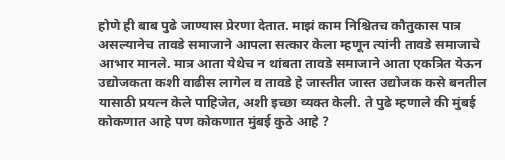होणे ही बाब पुढे जाण्यास प्रेरणा देतात. माझं काम निश्चितच कौतुकास पात्र असल्यानेच तावडे समाजाने आपला सत्कार केला म्हणून त्यांनी तावडे समाजाचे आभार मानले. मात्र आता येथेच न थांबता तावडे समाजाने आता एकत्रित येऊन उद्योजकता कशी वाढीस लागेल व तावडे हे जास्तीत जास्त उद्योजक कसे बनतील यासाठी प्रयत्न केले पाहिजेत, अशी इच्छा व्यक्त केली. ते पुढे म्हणाले की मुंबई कोकणात आहे पण कोकणात मुंबई कुठे आहे ?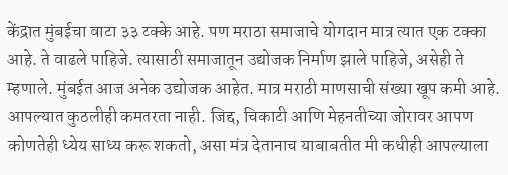केंद्रात मुंबईचा वाटा ३३ टक्के आहे. पण मराठा समाजाचे योगदान मात्र त्यात एक टक्का आहे. ते वाढले पाहिजे. त्यासाठी समाजातून उद्योजक निर्माण झाले पाहिजे, असेही ते म्हणाले. मुंबईत आज अनेक उद्योजक आहेत. मात्र मराठी माणसाची संख्या खूप कमी आहे. आपल्यात कुठलीही कमतरता नाही. जिद्द, चिकाटी आणि मेहनतीच्या जोरावर आपण कोणतेही ध्येय साध्य करू शकतो, असा मंत्र देतानाच याबाबतीत मी कधीही आपल्याला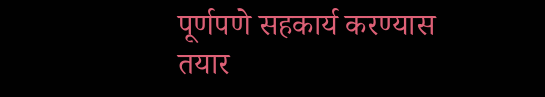पूर्णपणे सहकार्य करण्यास तयार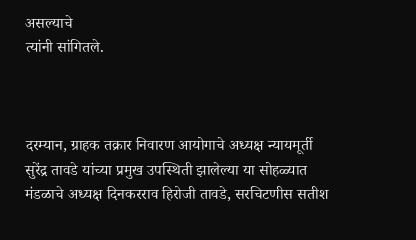असल्याचे
त्यांनी सांगितले.



दरम्यान, ग्राहक तक्रार निवारण आयोगाचे अध्यक्ष न्यायमूर्ती सुरेंद्र तावडे यांच्या प्रमुख उपस्थिती झालेल्या या सोहळ्यात मंडळाचे अध्यक्ष दिनकरराव हिरोजी तावडे, सरचिटणीस सतीश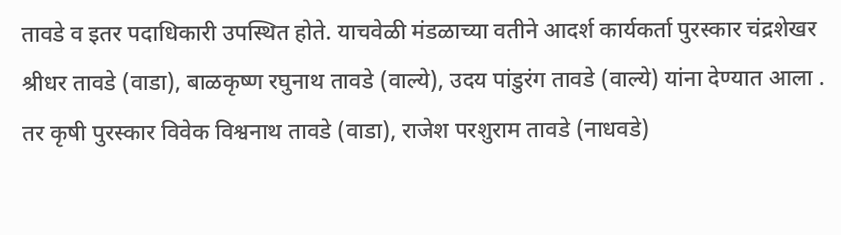तावडे व इतर पदाधिकारी उपस्थित होते. याचवेळी मंडळाच्या वतीने आदर्श कार्यकर्ता पुरस्कार चंद्रशेखर श्रीधर तावडे (वाडा), बाळकृष्ण रघुनाथ तावडे (वाल्ये), उदय पांडुरंग तावडे (वाल्ये) यांना देण्यात आला . तर कृषी पुरस्कार विवेक विश्वनाथ तावडे (वाडा), राजेश परशुराम तावडे (नाधवडे)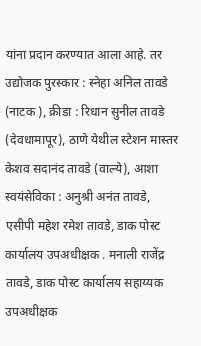यांना प्रदान करण्यात आला आहे. तर उद्योजक पुरस्कार : स्नेहा अनिल तावडे (नाटक ), क्रीडा : रिधान सुनील तावडे (देवधामापूर), ठाणे येथील स्टेशन मास्तर केशव सदानंद तावडे (वाल्ये), आशा स्वयंसेविका : अनुश्री अनंत तावडे, एसीपी महेश रमेश तावडे, डाक पोस्ट कार्यालय उपअधीक्षक . मनाली राजेंद्र तावडे, डाक पोस्ट कार्यालय सहाय्यक उपअधीक्षक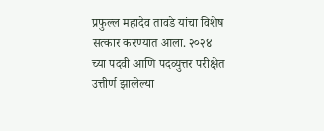प्रफुल्ल महादेव तावडे यांचा विशेष सत्कार करण्यात आला. २०२४ च्या पदवी आणि पदव्युत्तर परीक्षेत उत्तीर्ण झालेल्या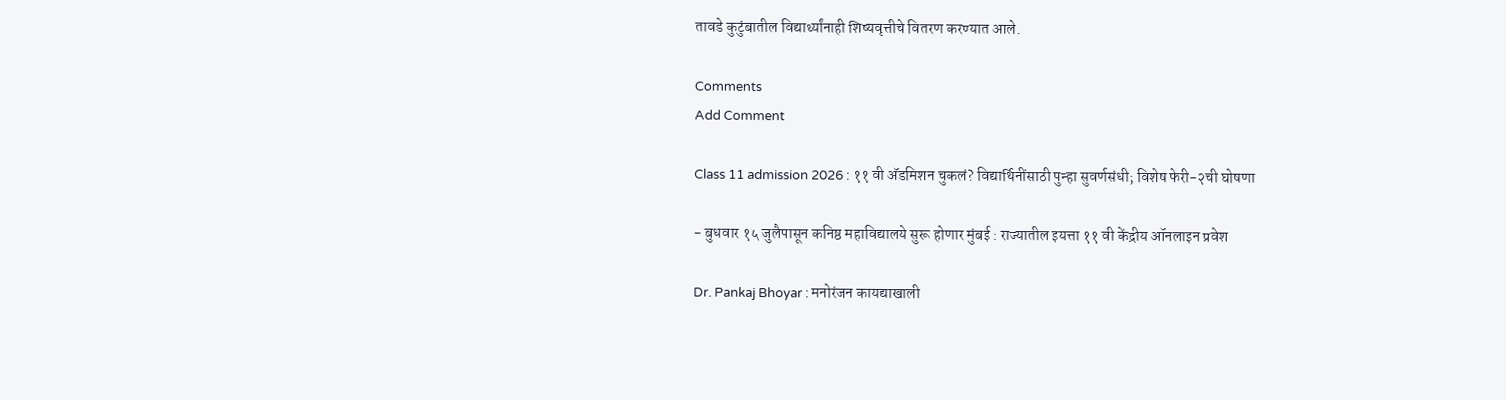तावडे कुटुंबातील विद्यार्थ्यांनाही शिष्यवृत्तीचे वितरण करण्यात आले.

Comments
Add Comment

Class 11 admission 2026 : ११ वी अ‍ॅडमिशन चुकलं? विद्यार्थिनींसाठी पुन्हा सुवर्णसंधी; विशेष फेरी-२ची घोषणा

- बुधवार १५ जुलैपासून कनिष्ठ महाविद्यालये सुरू होणार मुंबई : राज्यातील इयत्ता ११ वी केंद्रीय ऑनलाइन प्रवेश

Dr. Pankaj Bhoyar : मनोरंजन कायद्याखाली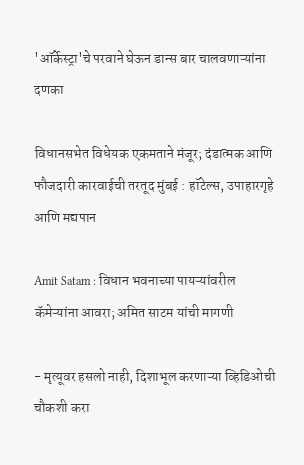'ऑर्केस्ट्रा'चे परवाने घेऊन डान्स बार चालवणाऱ्यांना दणका

विधानसभेत विधेयक एकमताने मंजूर; दंडात्मक आणि फौजदारी कारवाईची तरतूद मुंबई : हॉटेल्स, उपाहारगृहे आणि मद्यपान

Amit Satam : विधान भवनाच्या पायऱ्यांवरील कॅमेऱ्यांना आवरा; अमित साटम यांची मागणी

- मृत्यूवर हसलो नाही, दिशाभूल करणाऱ्या व्हिडिओची चौकशी करा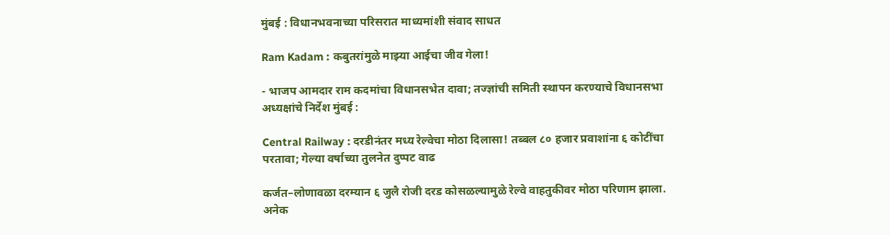मुंबई : विधानभवनाच्या परिसरात माध्यमांशी संवाद साधत

Ram Kadam : कबुतरांमुळे माझ्या आईचा जीव गेला!

- भाजप आमदार राम कदमांचा विधानसभेत दावा; तज्ज्ञांची समिती स्थापन करण्याचे विधानसभा अध्यक्षांचे निर्देश मुंबई :

Central Railway : दरडीनंतर मध्य रेल्वेचा मोठा दिलासा! तब्बल ८० हजार प्रवाशांना ६ कोटींचा परतावा; गेल्या वर्षाच्या तुलनेत दुप्पट वाढ

कर्जत–लोणावळा दरम्यान ६ जुलै रोजी दरड कोसळल्यामुळे रेल्वे वाहतुकीवर मोठा परिणाम झाला. अनेक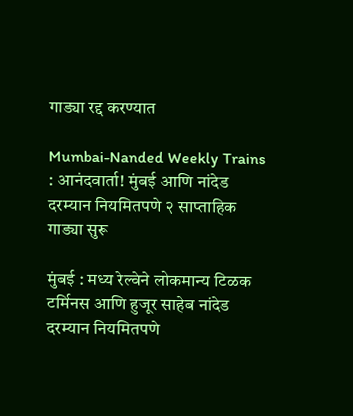गाड्या रद्द करण्यात

Mumbai-Nanded Weekly Trains : आनंदवार्ता! मुंबई आणि नांदेड दरम्यान नियमितपणे २ साप्ताहिक गाड्या सुरू

मुंबई : मध्य रेल्वेने लोकमान्य टिळक टर्मिनस आणि हुजूर साहेब नांदेड दरम्यान नियमितपणे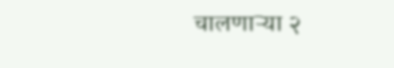चालणाऱ्या २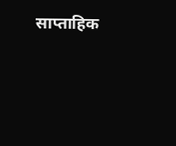साप्ताहिक